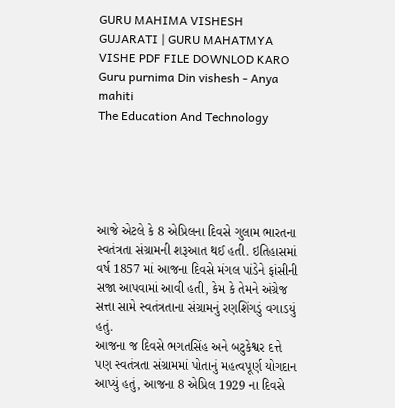GURU MAHIMA VISHESH GUJARATI | GURU MAHATMYA VISHE PDF FILE DOWNLOD KARO
Guru purnima Din vishesh - Anya mahiti
The Education And Technology





આજે એટલે કે 8 એપ્રિલના દિવસે ગુલામ ભારતના સ્વતંત્રતા સંગ્રામની શરૂઆત થઈ હતી. ઇતિહાસમાં વર્ષ 1857 માં આજના દિવસે મંગલ પાંડેને ફાંસીની સજા આપવામાં આવી હતી, કેમ કે તેમને અંગ્રેજ સત્તા સામે સ્વતંત્રતાના સંગ્રામનું રણશિંગડું વગાડયું હતું.
આજના જ દિવસે ભગતસિંહ અને બટુકેશ્વર દત્તે પણ સ્વતંત્રતા સંગ્રામમાં પોતાનું મહત્વપૂર્ણ યોગદાન આપ્યું હતું, આજના 8 એપ્રિલ 1929 ના દિવસે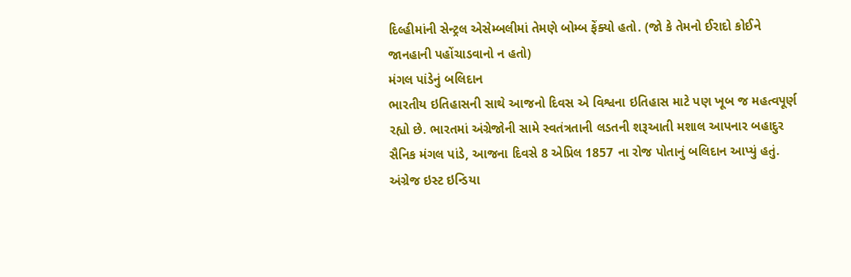દિલ્હીમાંની સેન્ટ્રલ એસેમ્બલીમાં તેમણે બોમ્બ ફેંક્યો હતો. (જો કે તેમનો ઈરાદો કોઈને જાનહાની પહોંચાડવાનો ન હતો)
મંગલ પાંડેનું બલિદાન
ભારતીય ઇતિહાસની સાથે આજનો દિવસ એ વિશ્વના ઇતિહાસ માટે પણ ખૂબ જ મહત્વપૂર્ણ રહ્યો છે. ભારતમાં અંગ્રેજોની સામે સ્વતંત્રતાની લડતની શરૂઆતી મશાલ આપનાર બહાદુર સૈનિક મંગલ પાંડે, આજના દિવસે 8 એપ્રિલ 1857 ના રોજ પોતાનું બલિદાન આપ્યું હતું. અંગ્રેજ ઇસ્ટ ઇન્ડિયા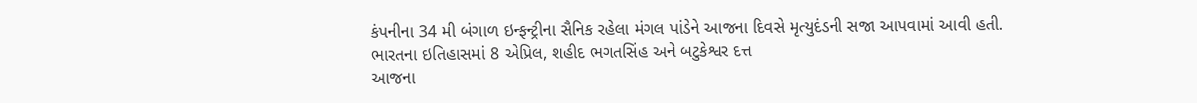કંપનીના 34 મી બંગાળ ઇન્ફન્ટ્રીના સૈનિક રહેલા મંગલ પાંડેને આજના દિવસે મૃત્યુદંડની સજા આપવામાં આવી હતી.
ભારતના ઇતિહાસમાં 8 એપ્રિલ, શહીદ ભગતસિંહ અને બટુકેશ્વર દત્ત
આજના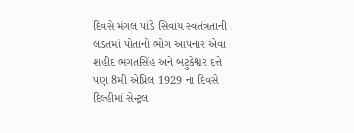દિવસે મંગલ પાંડે સિવાય સ્વતંત્રતાની લડતમાં પોતાનો ભોગ આપનાર એવા શહીદ ભગતસિંહ અને બટુકેશ્વર દત્તે પણ 8મી એપ્રિલ 1929 ના દિવસે દિલ્હીમાં સેન્ટ્રલ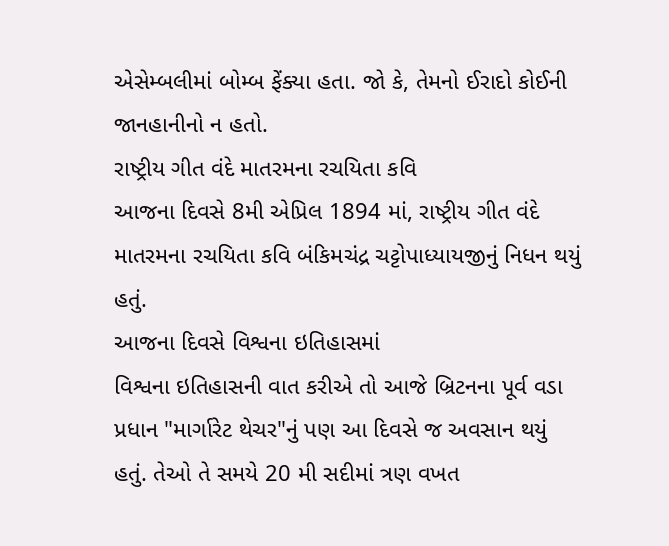એસેમ્બલીમાં બોમ્બ ફેંક્યા હતા. જો કે, તેમનો ઈરાદો કોઈની જાનહાનીનો ન હતો.
રાષ્ટ્રીય ગીત વંદે માતરમના રચયિતા કવિ
આજના દિવસે 8મી એપ્રિલ 1894 માં, રાષ્ટ્રીય ગીત વંદે માતરમના રચયિતા કવિ બંકિમચંદ્ર ચટ્ટોપાધ્યાયજીનું નિધન થયું હતું.
આજના દિવસે વિશ્વના ઇતિહાસમાં
વિશ્વના ઇતિહાસની વાત કરીએ તો આજે બ્રિટનના પૂર્વ વડા પ્રધાન "માર્ગારેટ થેચર"નું પણ આ દિવસે જ અવસાન થયું હતું. તેઓ તે સમયે 20 મી સદીમાં ત્રણ વખત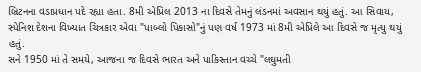બ્રિટનના વડાપ્રધાન પદે રહ્યા હતા. 8મી એપ્રિલ 2013 ના દિવસે તેમનું લંડનમાં અવસાન થયું હતું. આ સિવાય, સ્પેનિશ દેશના વિખ્યાત ચિત્રકાર એવા "પાબ્લો પિકાસો"નું પણ વર્ષ 1973 માં 8મી એપ્રિલે આ દિવસે જ મૃત્યુ થયું હતું.
સને 1950 માં તે સમયે, આજના જ દિવસે ભારત અને પાકિસ્તાન વચ્ચે "લઘુમતી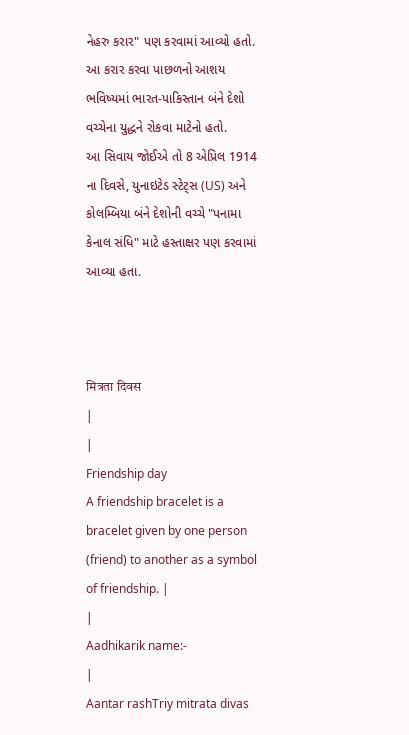નેહરુ કરાર" પણ કરવામાં આવ્યો હતો. આ કરાર કરવા પાછળનો આશય ભવિષ્યમાં ભારત-પાકિસ્તાન બંને દેશો વચ્ચેના યુદ્ધને રોકવા માટેનો હતો.
આ સિવાય જોઈએ તો 8 એપ્રિલ 1914 ના દિવસે, યુનાઇટેડ સ્ટેટ્સ (US) અને કોલમ્બિયા બંને દેશોની વચ્ચે "પનામા કેનાલ સંધિ" માટે હસ્તાક્ષર પણ કરવામાં આવ્યા હતા.



मित्रता दिवस
|
|
Friendship day
A friendship bracelet is a bracelet given by one person (friend) to another as a symbol of friendship. |
|
Aadhikarik name:-
|
Aantar rashTriy mitrata divas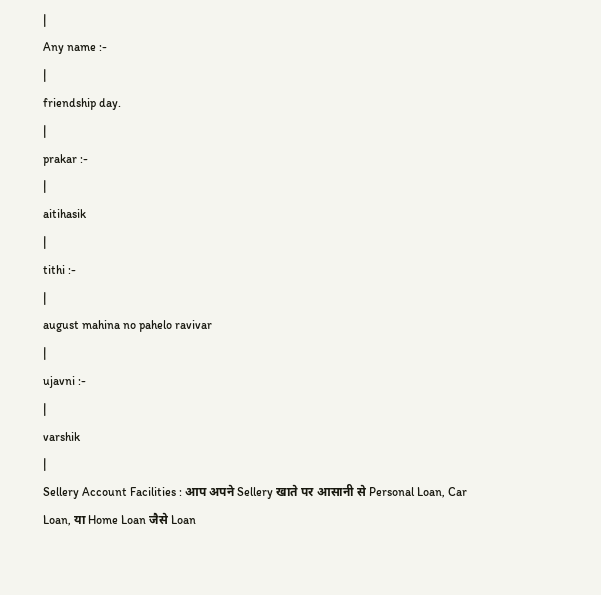|
Any name :-
|
friendship day.
|
prakar :-
|
aitihasik
|
tithi :-
|
august mahina no pahelo ravivar
|
ujavni :-
|
varshik
|
Sellery Account Facilities : आप अपने Sellery खाते पर आसानी से Personal Loan, Car Loan, या Home Loan जैसे Loan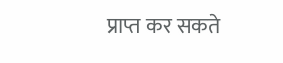प्राप्त कर सकते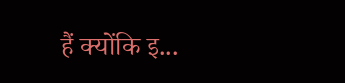हैं क्योंकि इ...